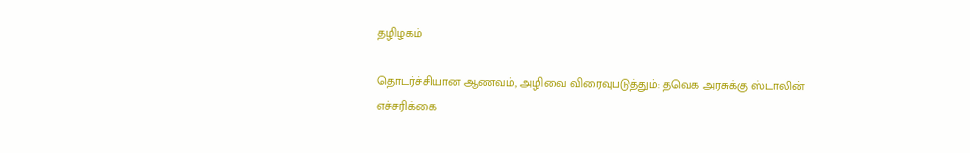தழிழகம்

தொடர்ச்சியான ஆணவம், அழிவை விரைவுபடுத்தும்: தவெக அரசுக்கு ஸ்டாலின் எச்சரிக்கை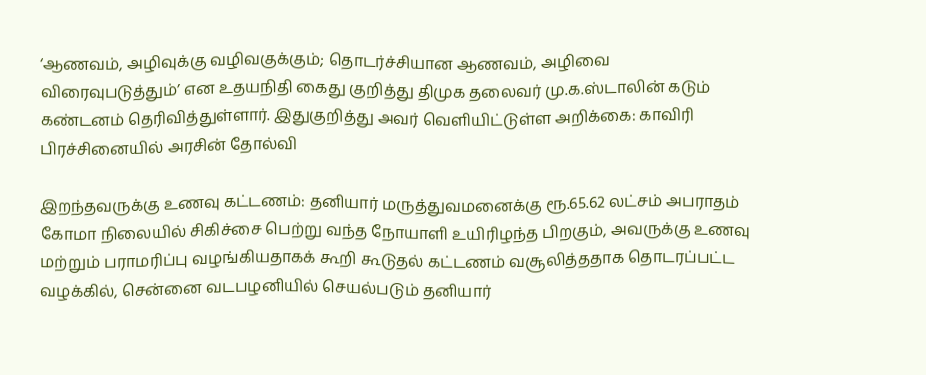‘ஆணவம், அழிவுக்கு வழிவகுக்கும்; தொடர்ச்சியான ஆணவம், அழிவை விரைவுபடுத்தும்’ என உதயநிதி கைது குறித்து திமுக தலைவர் மு.க.ஸ்டாலின் கடும் கண்டனம் தெரிவித்துள்ளார். இதுகுறித்து அவர் வெளியிட்டுள்ள அறிக்கை: காவிரி பிரச்சினையில் அரசின் தோல்வி

இறந்தவருக்கு உணவு கட்டணம்: தனியார் மருத்துவமனைக்கு ரூ.65.62 லட்சம் அபராதம்
கோமா நிலையில் சிகிச்சை பெற்று வந்த நோயாளி உயிரிழந்த பிறகும், அவருக்கு உணவு மற்றும் பராமரிப்பு வழங்கியதாகக் கூறி கூடுதல் கட்டணம் வசூலித்ததாக தொடரப்பட்ட வழக்கில், சென்னை வடபழனியில் செயல்படும் தனியார்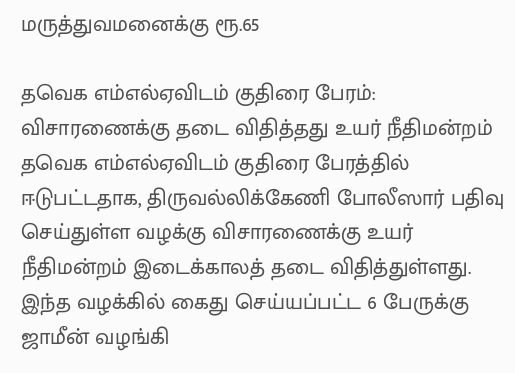மருத்துவமனைக்கு ரூ.65

தவெக எம்எல்ஏவிடம் குதிரை பேரம்: விசாரணைக்கு தடை விதித்தது உயர் நீதிமன்றம்
தவெக எம்எல்ஏவிடம் குதிரை பேரத்தில் ஈடுபட்டதாக, திருவல்லிக்கேணி போலீஸார் பதிவு செய்துள்ள வழக்கு விசாரணைக்கு உயர் நீதிமன்றம் இடைக்காலத் தடை விதித்துள்ளது. இந்த வழக்கில் கைது செய்யப்பட்ட 6 பேருக்கு ஜாமீன் வழங்கி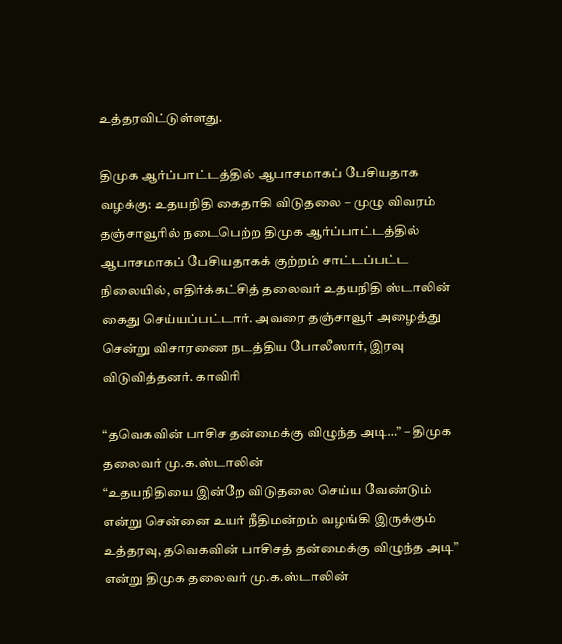உத்தரவிட்டுள்ளது.

திமுக ஆர்ப்பாட்டத்தில் ஆபாசமாகப் பேசியதாக வழக்கு: உதயநிதி கைதாகி விடுதலை – முழு விவரம்
தஞ்சாவூரில் நடைபெற்ற திமுக ஆர்ப்பாட்டத்தில் ஆபாசமாகப் பேசியதாகக் குற்றம் சாட்டப்பட்ட நிலையில், எதிர்க்கட்சித் தலைவர் உதயநிதி ஸ்டாலின் கைது செய்யப்பட்டார். அவரை தஞ்சாவூர் அழைத்து சென்று விசாரணை நடத்திய போலீஸார், இரவு விடுவித்தனர். காவிரி

“தவெகவின் பாசிச தன்மைக்கு விழுந்த அடி…” – திமுக தலைவர் மு.க.ஸ்டாலின்
“உதயநிதியை இன்றே விடுதலை செய்ய வேண்டும் என்று சென்னை உயர் நீதிமன்றம் வழங்கி இருக்கும் உத்தரவு, தவெகவின் பாசிசத் தன்மைக்கு விழுந்த அடி” என்று திமுக தலைவர் மு.க.ஸ்டாலின்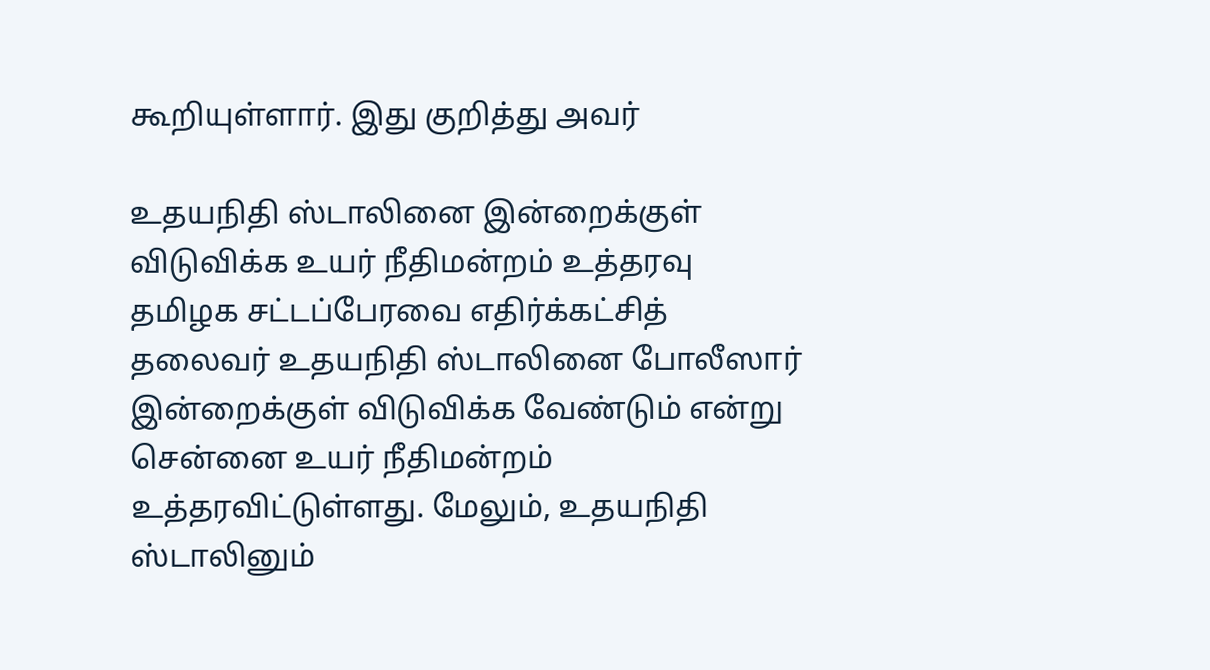கூறியுள்ளார். இது குறித்து அவர்

உதயநிதி ஸ்டாலினை இன்றைக்குள் விடுவிக்க உயர் நீதிமன்றம் உத்தரவு
தமிழக சட்டப்பேரவை எதிர்க்கட்சித் தலைவர் உதயநிதி ஸ்டாலினை போலீஸார் இன்றைக்குள் விடுவிக்க வேண்டும் என்று சென்னை உயர் நீதிமன்றம் உத்தரவிட்டுள்ளது. மேலும், உதயநிதி ஸ்டாலினும்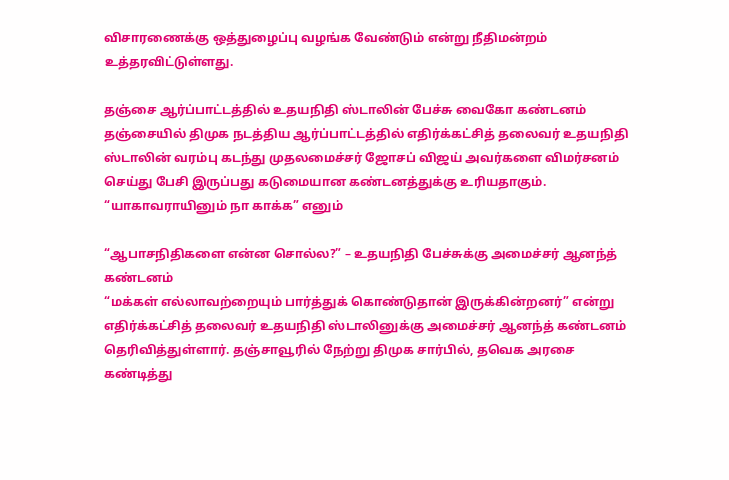விசாரணைக்கு ஒத்துழைப்பு வழங்க வேண்டும் என்று நீதிமன்றம் உத்தரவிட்டுள்ளது.

தஞ்சை ஆர்ப்பாட்டத்தில் உதயநிதி ஸ்டாலின் பேச்சு வைகோ கண்டனம்
தஞ்சையில் திமுக நடத்திய ஆர்ப்பாட்டத்தில் எதிர்க்கட்சித் தலைவர் உதயநிதி ஸ்டாலின் வரம்பு கடந்து முதலமைச்சர் ஜோசப் விஜய் அவர்களை விமர்சனம் செய்து பேசி இருப்பது கடுமையான கண்டனத்துக்கு உரியதாகும். “யாகாவராயினும் நா காக்க” எனும்

“ஆபாசநிதிகளை என்ன சொல்ல?” – உதயநிதி பேச்சுக்கு அமைச்சர் ஆனந்த் கண்டனம்
“மக்கள் எல்லாவற்றையும் பார்த்துக் கொண்டுதான் இருக்கின்றனர்” என்று எதிர்க்கட்சித் தலைவர் உதயநிதி ஸ்டாலினுக்கு அமைச்சர் ஆனந்த் கண்டனம் தெரிவித்துள்ளார். தஞ்சாவூரில் நேற்று திமுக சார்பில், தவெக அரசை கண்டித்து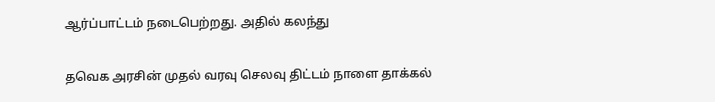ஆர்ப்பாட்டம் நடைபெற்றது. அதில் கலந்து

தவெக அரசின் முதல் வரவு செலவு திட்டம் நாளை தாக்கல்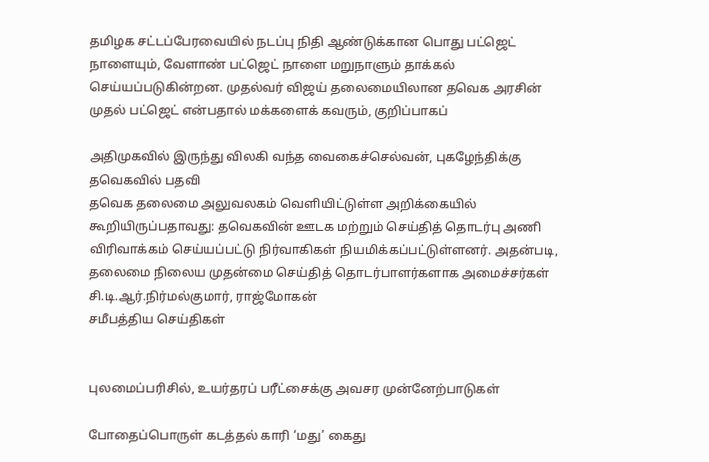தமிழக சட்டப்பேரவையில் நடப்பு நிதி ஆண்டுக்கான பொது பட்ஜெட் நாளையும், வேளாண் பட்ஜெட் நாளை மறுநாளும் தாக்கல் செய்யப்படுகின்றன. முதல்வர் விஜய் தலைமையிலான தவெக அரசின் முதல் பட்ஜெட் என்பதால் மக்களைக் கவரும், குறிப்பாகப்

அதிமுகவில் இருந்து விலகி வந்த வைகைச்செல்வன், புகழேந்திக்கு தவெகவில் பதவி
தவெக தலைமை அலுவலகம் வெளியிட்டுள்ள அறிக்கையில் கூறியிருப்பதாவது: தவெகவின் ஊடக மற்றும் செய்தித் தொடர்பு அணி விரிவாக்கம் செய்யப்பட்டு நிர்வாகிகள் நியமிக்கப்பட்டுள்ளனர். அதன்படி, தலைமை நிலைய முதன்மை செய்தித் தொடர்பாளர்களாக அமைச்சர்கள் சி.டி.ஆர்.நிர்மல்குமார், ராஜ்மோகன்
சமீபத்திய செய்திகள்


புலமைப்பரிசில், உயர்தரப் பரீட்சைக்கு அவசர முன்னேற்பாடுகள்

போதைப்பொருள் கடத்தல் காரி ‘மது’ கைது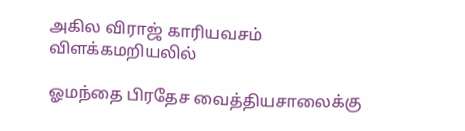அகில விராஜ் காரியவசம் விளக்கமறியலில்

ஓமந்தை பிரதேச வைத்தியசாலைக்கு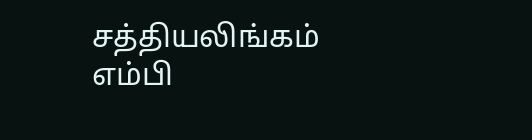சத்தியலிங்கம் எம்பி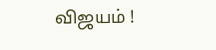விஜயம் !